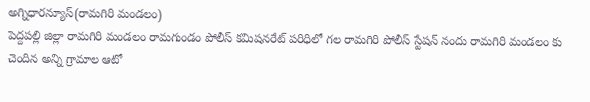అగ్నిధారన్యూస్(రామగిరి మండలం)
పెద్దపల్లి జిల్లా రామగిరి మండలం రామగుండం పోలీస్ కమిషనరేట్ పరిధిలో గల రామగిరి పోలీస్ స్టేషన్ నందు రామగిరి మండలం కు చెందిన అన్ని గ్రామాల ఆటో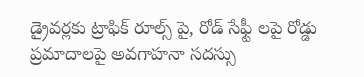డ్రైవర్లకు ట్రాఫిక్ రూల్స్ పై, రోడ్ సేఫ్టీ లపై రోడ్డు ప్రమాదాలపై అవగాహనా సదస్సు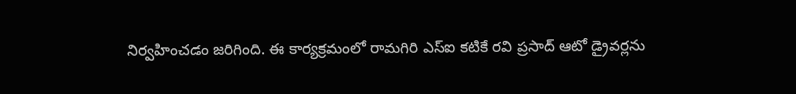నిర్వహించడం జరిగింది. ఈ కార్యక్రమంలో రామగిరి ఎస్ఐ కటికే రవి ప్రసాద్ ఆటో డ్రైవర్లను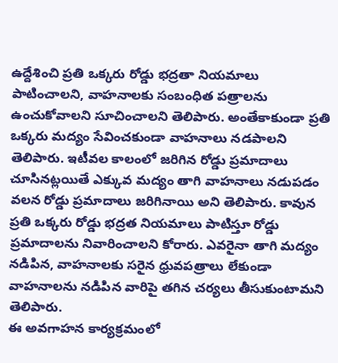ఉద్దేశించి ప్రతి ఒక్కరు రోడ్డు భద్రతా నియమాలు పాటించాలని, వాహనాలకు సంబంధిత పత్రాలను ఉంచుకోవాలని సూచించాలని తెలిపారు. అంతేకాకుండా ప్రతి ఒక్కరు మద్యం సేవించకుండా వాహనాలు నడపాలని తెలిపారు. ఇటీవల కాలంలో జరిగిన రోడ్డు ప్రమాదాలు చూసినట్లయితే ఎక్కువ మద్యం తాగి వాహనాలు నడుపడం వలన రోడ్డు ప్రమాదాలు జరిగినాయి అని తెలిపారు. కావున ప్రతి ఒక్కరు రోడ్డు భద్రత నియమాలు పాటిస్తూ రోడ్డు ప్రమాదాలను నివారించాలని కోరారు. ఎవరైనా తాగి మద్యం నడిపిన, వాహనాలకు సరైన ధ్రువపత్రాలు లేకుండా వాహనాలను నడిపిన వారిపై తగిన చర్యలు తీసుకుంటామని తెలిపారు.
ఈ అవగాహన కార్యక్రమంలో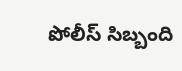పోలీస్ సిబ్బంది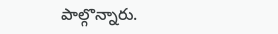పాల్గొన్నారు.